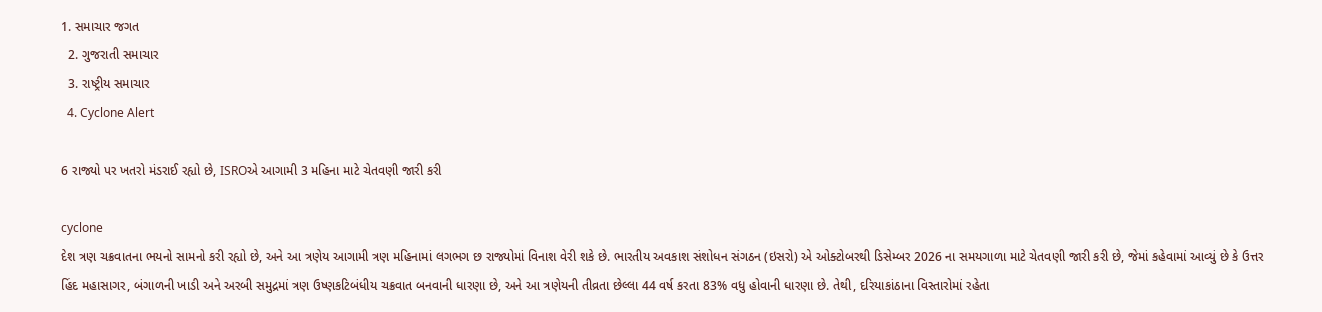1. સમાચાર જગત
  2. ગુજરાતી સમાચાર
  3. રાષ્ટ્રીય સમાચાર
  4. Cyclone Alert

6 રાજ્યો પર ખતરો મંડરાઈ રહ્યો છે, ISROએ આગામી 3 મહિના માટે ચેતવણી જારી કરી

cyclone
દેશ ત્રણ ચક્રવાતના ભયનો સામનો કરી રહ્યો છે, અને આ ત્રણેય આગામી ત્રણ મહિનામાં લગભગ છ રાજ્યોમાં વિનાશ વેરી શકે છે. ભારતીય અવકાશ સંશોધન સંગઠન (ઇસરો) એ ઓક્ટોબરથી ડિસેમ્બર 2026 ના સમયગાળા માટે ચેતવણી જારી કરી છે, જેમાં કહેવામાં આવ્યું છે કે ઉત્તર હિંદ મહાસાગર, બંગાળની ખાડી અને અરબી સમુદ્રમાં ત્રણ ઉષ્ણકટિબંધીય ચક્રવાત બનવાની ધારણા છે, અને આ ત્રણેયની તીવ્રતા છેલ્લા 44 વર્ષ કરતા 83% વધુ હોવાની ધારણા છે. તેથી, દરિયાકાંઠાના વિસ્તારોમાં રહેતા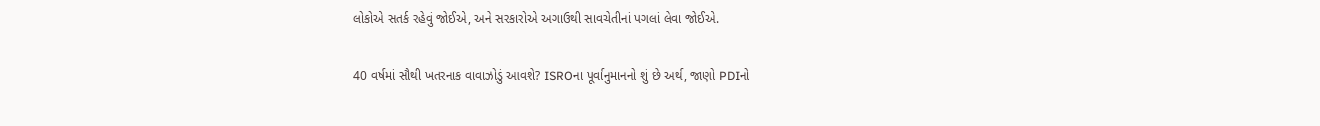લોકોએ સતર્ક રહેવું જોઈએ, અને સરકારોએ અગાઉથી સાવચેતીનાં પગલાં લેવા જોઈએ.

40 વર્ષમાં સૌથી ખતરનાક વાવાઝોડું આવશે? ISROના પૂર્વાનુમાનનો શું છે અર્થ, જાણો PDIનો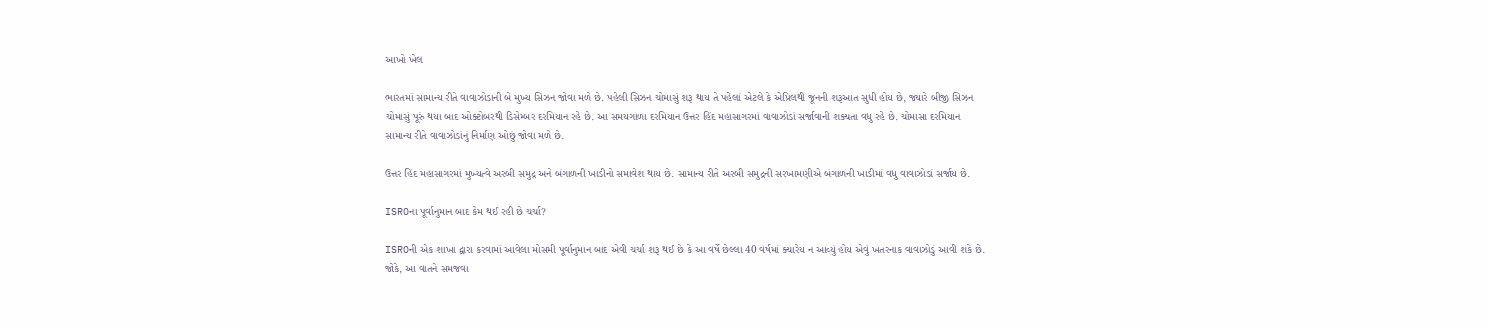આખો ખેલ

ભારતમાં સામાન્ય રીતે વાવાઝોડાની બે મુખ્ય સિઝન જોવા મળે છે. પહેલી સિઝન ચોમાસું શરૂ થાય તે પહેલાં એટલે કે એપ્રિલથી જૂનની શરૂઆત સુધી હોય છે, જ્યારે બીજી સિઝન ચોમાસું પૂરું થયા બાદ ઓક્ટોબરથી ડિસેમ્બર દરમિયાન રહે છે. આ સમયગાળા દરમિયાન ઉત્તર હિંદ મહાસાગરમાં વાવાઝોડાં સર્જાવાની શક્યતા વધુ રહે છે. ચોમાસા દરમિયાન સામાન્ય રીતે વાવાઝોડાંનું નિર્માણ ઓછું જોવા મળે છે.

ઉત્તર હિંદ મહાસાગરમાં મુખ્યત્વે અરબી સમુદ્ર અને બંગાળની ખાડીનો સમાવેશ થાય છે. સામાન્ય રીતે અરબી સમુદ્રની સરખામણીએ બંગાળની ખાડીમાં વધુ વાવાઝોડાં સર્જાય છે.

ISROના પૂર્વાનુમાન બાદ કેમ થઈ રહી છે ચર્ચા?

ISROની એક શાખા દ્વારા કરવામાં આવેલા મોસમી પૂર્વાનુમાન બાદ એવી ચર્ચા શરૂ થઈ છે કે આ વર્ષે છેલ્લા 40 વર્ષમાં ક્યારેય ન આવ્યું હોય એવું ખતરનાક વાવાઝોડું આવી શકે છે. જોકે, આ વાતને સમજવા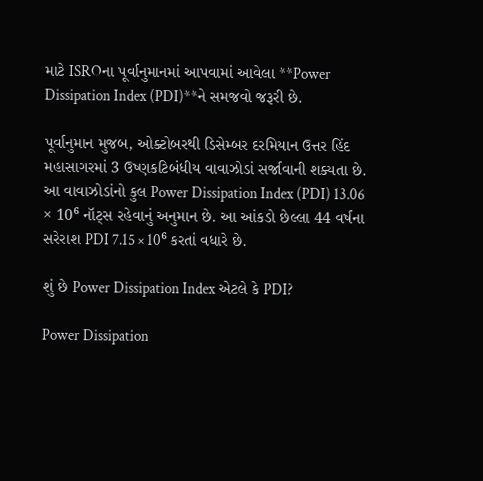માટે ISROના પૂર્વાનુમાનમાં આપવામાં આવેલા **Power Dissipation Index (PDI)**ને સમજવો જરૂરી છે.

પૂર્વાનુમાન મુજબ, ઓક્ટોબરથી ડિસેમ્બર દરમિયાન ઉત્તર હિંદ મહાસાગરમાં 3 ઉષ્ણકટિબંધીય વાવાઝોડાં સર્જાવાની શક્યતા છે. આ વાવાઝોડાંનો કુલ Power Dissipation Index (PDI) 13.06 × 10⁶ નૉટ્સ રહેવાનું અનુમાન છે. આ આંકડો છેલ્લા 44 વર્ષના સરેરાશ PDI 7.15 × 10⁶ કરતાં વધારે છે.

શું છે Power Dissipation Index એટલે કે PDI?

Power Dissipation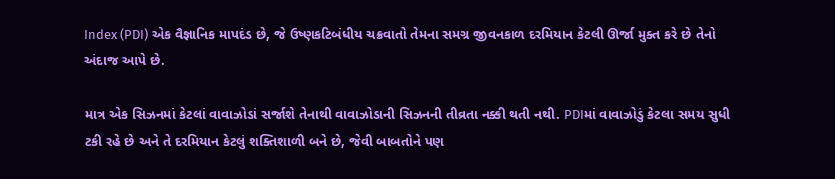Index (PDI) એક વૈજ્ઞાનિક માપદંડ છે, જે ઉષ્ણકટિબંધીય ચક્રવાતો તેમના સમગ્ર જીવનકાળ દરમિયાન કેટલી ઊર્જા મુક્ત કરે છે તેનો અંદાજ આપે છે.

માત્ર એક સિઝનમાં કેટલાં વાવાઝોડાં સર્જાશે તેનાથી વાવાઝોડાની સિઝનની તીવ્રતા નક્કી થતી નથી. PDIમાં વાવાઝોડું કેટલા સમય સુધી ટકી રહે છે અને તે દરમિયાન કેટલું શક્તિશાળી બને છે, જેવી બાબતોને પણ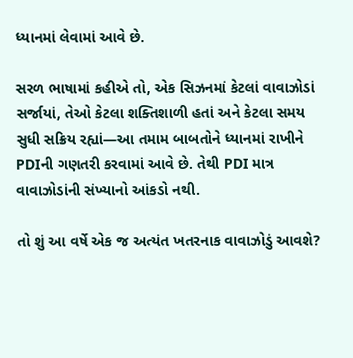ધ્યાનમાં લેવામાં આવે છે.

સરળ ભાષામાં કહીએ તો, એક સિઝનમાં કેટલાં વાવાઝોડાં સર્જાયાં, તેઓ કેટલા શક્તિશાળી હતાં અને કેટલા સમય સુધી સક્રિય રહ્યાં—આ તમામ બાબતોને ધ્યાનમાં રાખીને PDIની ગણતરી કરવામાં આવે છે. તેથી PDI માત્ર વાવાઝોડાંની સંખ્યાનો આંકડો નથી.

તો શું આ વર્ષે એક જ અત્યંત ખતરનાક વાવાઝોડું આવશે?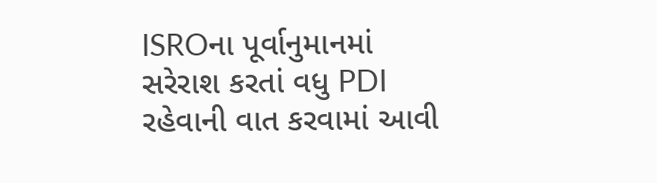ISROના પૂર્વાનુમાનમાં સરેરાશ કરતાં વધુ PDI રહેવાની વાત કરવામાં આવી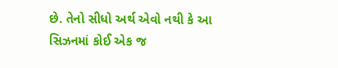છે. તેનો સીધો અર્થ એવો નથી કે આ સિઝનમાં કોઈ એક જ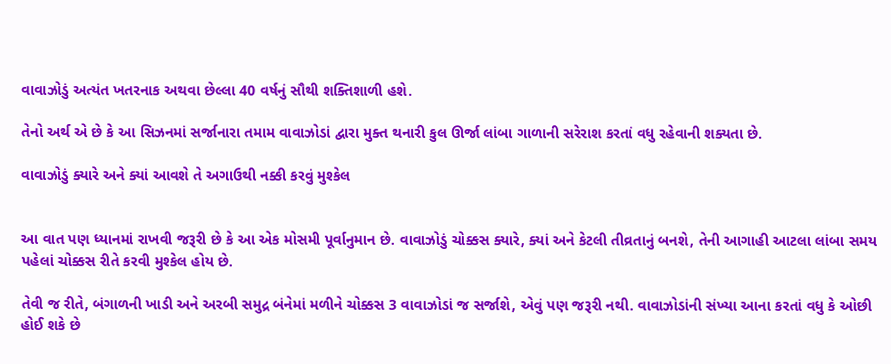વાવાઝોડું અત્યંત ખતરનાક અથવા છેલ્લા 40 વર્ષનું સૌથી શક્તિશાળી હશે.

તેનો અર્થ એ છે કે આ સિઝનમાં સર્જાનારા તમામ વાવાઝોડાં દ્વારા મુક્ત થનારી કુલ ઊર્જા લાંબા ગાળાની સરેરાશ કરતાં વધુ રહેવાની શક્યતા છે.

વાવાઝોડું ક્યારે અને ક્યાં આવશે તે અગાઉથી નક્કી કરવું મુશ્કેલ


આ વાત પણ ધ્યાનમાં રાખવી જરૂરી છે કે આ એક મોસમી પૂર્વાનુમાન છે. વાવાઝોડું ચોક્કસ ક્યારે, ક્યાં અને કેટલી તીવ્રતાનું બનશે, તેની આગાહી આટલા લાંબા સમય પહેલાં ચોક્કસ રીતે કરવી મુશ્કેલ હોય છે.

તેવી જ રીતે, બંગાળની ખાડી અને અરબી સમુદ્ર બંનેમાં મળીને ચોક્કસ 3 વાવાઝોડાં જ સર્જાશે, એવું પણ જરૂરી નથી. વાવાઝોડાંની સંખ્યા આના કરતાં વધુ કે ઓછી હોઈ શકે છે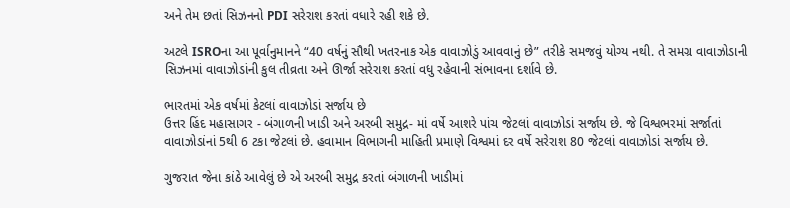અને તેમ છતાં સિઝનનો PDI સરેરાશ કરતાં વધારે રહી શકે છે.

અટલે ISROના આ પૂર્વાનુમાનને “40 વર્ષનું સૌથી ખતરનાક એક વાવાઝોડું આવવાનું છે” તરીકે સમજવું યોગ્ય નથી. તે સમગ્ર વાવાઝોડાની સિઝનમાં વાવાઝોડાંની કુલ તીવ્રતા અને ઊર્જા સરેરાશ કરતાં વધુ રહેવાની સંભાવના દર્શાવે છે.

ભારતમાં એક વર્ષમાં કેટલાં વાવાઝોડાં સર્જાય છે
ઉત્તર હિંદ મહાસાગર - બંગાળની ખાડી અને અરબી સમુદ્ર- માં વર્ષે આશરે પાંચ જેટલાં વાવાઝોડાં સર્જાય છે. જે વિશ્વભરમાં સર્જાતાં વાવાઝોડાંનાં 5થી 6 ટકા જેટલાં છે. હવામાન વિભાગની માહિતી પ્રમાણે વિશ્વમાં દર વર્ષે સરેરાશ 80 જેટલાં વાવાઝોડાં સર્જાય છે.

ગુજરાત જેના કાંઠે આવેલું છે એ અરબી સમુદ્ર કરતાં બંગાળની ખાડીમાં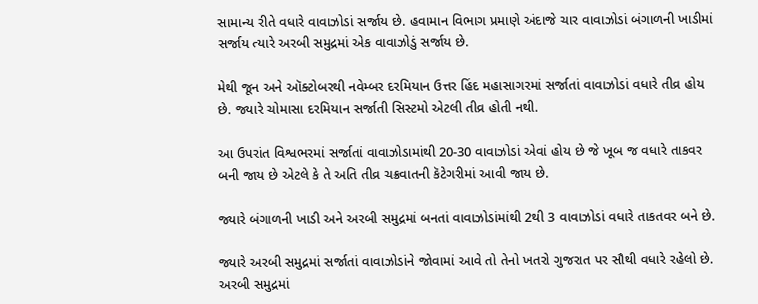સામાન્ય રીતે વધારે વાવાઝોડાં સર્જાય છે. હવામાન વિભાગ પ્રમાણે અંદાજે ચાર વાવાઝોડાં બંગાળની ખાડીમાં સર્જાય ત્યારે અરબી સમુદ્રમાં એક વાવાઝોડું સર્જાય છે.

મેથી જૂન અને ઑક્ટોબરથી નવેમ્બર દરમિયાન ઉત્તર હિંદ મહાસાગરમાં સર્જાતાં વાવાઝોડાં વધારે તીવ્ર હોય છે. જ્યારે ચોમાસા દરમિયાન સર્જાતી સિસ્ટમો એટલી તીવ્ર હોતી નથી.

આ ઉપરાંત વિશ્વભરમાં સર્જાતાં વાવાઝોડામાંથી 20-30 વાવાઝોડાં એવાં હોય છે જે ખૂબ જ વધારે તાકવર બની જાય છે એટલે કે તે અતિ તીવ્ર ચક્રવાતની કૅટેગરીમાં આવી જાય છે.

જ્યારે બંગાળની ખાડી અને અરબી સમુદ્રમાં બનતાં વાવાઝોડાંમાંથી 2થી 3 વાવાઝોડાં વધારે તાકતવર બને છે.

જ્યારે અરબી સમુદ્રમાં સર્જાતાં વાવાઝોડાંને જોવામાં આવે તો તેનો ખતરો ગુજરાત પર સૌથી વધારે રહેલો છે. અરબી સમુદ્રમાં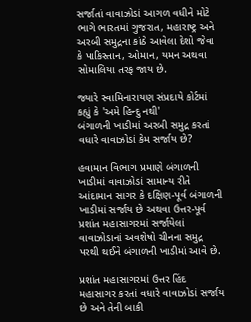સર્જાતાં વાવાઝોડાં આગળ વધીને મોટે ભાગે ભારતમાં ગુજરાત, મહારાષ્ટ્ર અને અરબી સમુદ્રના કાંઠે આવેલા દેશો જેવા કે પાકિસ્તાન, ઓમાન, યમન અથવા સોમાલિયા તરફ જાય છે.

જ્યારે સ્વામિનારાયણ સંપ્રદાયે કોર્ટમાં કહ્યું કે 'અમે હિન્દુ નથી'
બંગાળની ખાડીમાં અરબી સમુદ્ર કરતાં વધારે વાવાઝોડાં કેમ સર્જાય છે?

હવામાન વિભાગ પ્રમાણે બંગાળની ખાડીમાં વાવાઝોડાં સામાન્ય રીતે આંદામાન સાગર કે દક્ષિણ-પૂર્વ બંગાળની ખાડીમાં સર્જાય છે અથવા ઉત્તર-પૂર્વ પ્રશાંત મહાસાગરમાં સર્જાયેલાં વાવાઝોડાનાં અવશેષો ચીનના સમુદ્ર પરથી થઈને બંગાળની ખાડીમાં આવે છે.

પ્રશાંત મહાસાગરમાં ઉત્તર હિંદ મહાસાગર કરતાં વધારે વાવાઝોડાં સર્જાય છે અને તેની બાકી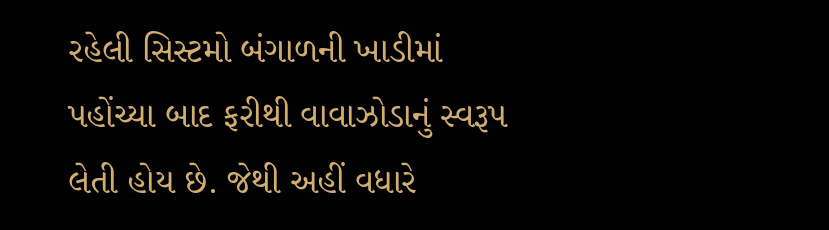રહેલી સિસ્ટમો બંગાળની ખાડીમાં પહોંચ્યા બાદ ફરીથી વાવાઝોડાનું સ્વરૂપ લેતી હોય છે. જેથી અહીં વધારે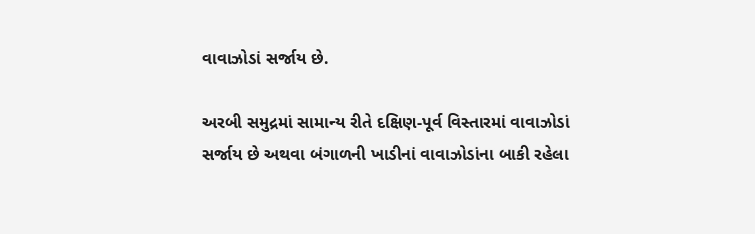વાવાઝોડાં સર્જાય છે.

અરબી સમુદ્રમાં સામાન્ય રીતે દક્ષિણ-પૂર્વ વિસ્તારમાં વાવાઝોડાં સર્જાય છે અથવા બંગાળની ખાડીનાં વાવાઝોડાંના બાકી રહેલા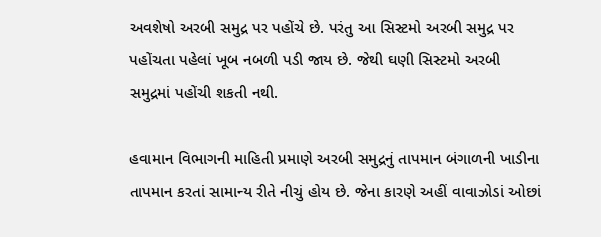અવશેષો અરબી સમુદ્ર પર પહોંચે છે. પરંતુ આ સિસ્ટમો અરબી સમુદ્ર પર પહોંચતા પહેલાં ખૂબ નબળી પડી જાય છે. જેથી ઘણી સિસ્ટમો અરબી સમુદ્રમાં પહોંચી શકતી નથી.

હવામાન વિભાગની માહિતી પ્રમાણે અરબી સમુદ્રનું તાપમાન બંગાળની ખાડીના તાપમાન કરતાં સામાન્ય રીતે નીચું હોય છે. જેના કારણે અહીં વાવાઝોડાં ઓછાં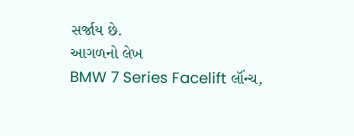સર્જાય છે.
આગળનો લેખ
BMW 7 Series Facelift લૉંન્ચ,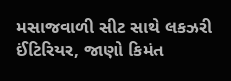મસાજવાળી સીટ સાથે લકઝરી ઈંટિરિયર, જાણો કિમંત